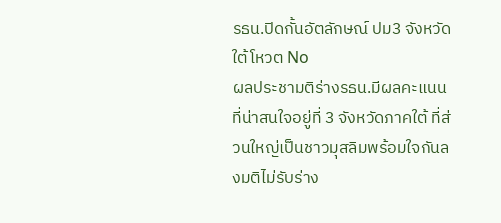รธน.ปิดกั้นอัตลักษณ์ ปม3 จังหวัดใต้โหวต No
ผลประชามติร่างรธน.มีผลคะแนนที่น่าสนใจอยู่ที่ 3 จังหวัดภาคใต้ ที่ส่วนใหญ่เป็นชาวมุสลิมพร้อมใจกันลงมติไม่รับร่าง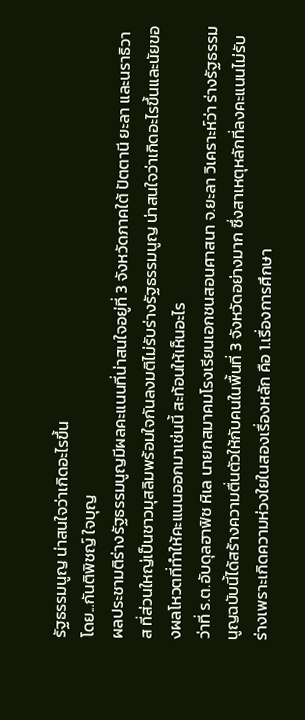รัฐธรรมนูญ น่าสนใจว่าเกิดอะไรขึ้น
โดย...กันติพิชญ์ ใจบุญ
ผลประชามติร่างรัฐธรรมนูญมีผลคะแนนที่น่าสนใจอยู่ที่ 3 จังหวัดภาคใต้ ปัตตานี ยะลา และนราธิวาส ที่ส่วนใหญ่เป็นชาวมุสลิมพร้อมใจกันลงมติไม่รับร่างรัฐธรรมนูญ น่าสนใจว่าเกิดอะไรขึ้นและนัยของผลโหวตที่ทำให้คะแนนออกมาเช่นนี้ สะท้อนให้เห็นอะไร
ว่าที่ ร.ต.อับดุลฮาฟิซ หิเล นายกสมาคมโรงเรียนเอกชนสอนศาสนา จ.ยะลา วิเคราะห์ว่า ร่างรัฐธรรมนูญฉบับนี้ได้สร้างความตื่นตัวให้กับคนในพื้นที่ 3 จังหวัดอย่างมาก ซึ่งสาเหตุหลักที่ลงคะแนนไม่รับร่างเพราะเกิดความห่วงใยในสองเรื่องหลัก คือ 1.เรื่องการศึกษา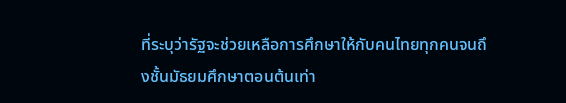ที่ระบุว่ารัฐจะช่วยเหลือการศึกษาให้กับคนไทยทุกคนจนถึงชั้นมัธยมศึกษาตอนต้นเท่า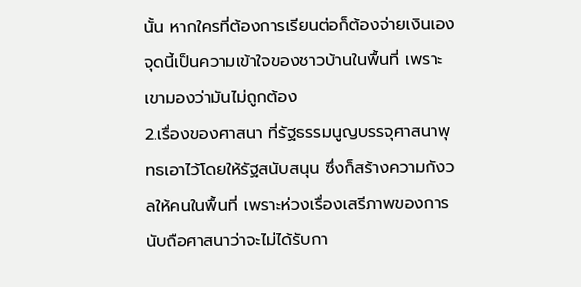นั้น หากใครที่ต้องการเรียนต่อก็ต้องจ่ายเงินเอง จุดนี้เป็นความเข้าใจของชาวบ้านในพื้นที่ เพราะเขามองว่ามันไม่ถูกต้อง
2.เรื่องของศาสนา ที่รัฐธรรมนูญบรรจุศาสนาพุทธเอาไว้โดยให้รัฐสนับสนุน ซึ่งก็สร้างความกังวลให้คนในพื้นที่ เพราะห่วงเรื่องเสรีภาพของการนับถือศาสนาว่าจะไม่ได้รับกา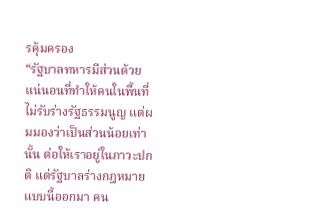รคุ้มครอง
“รัฐบาลทหารมีส่วนด้วยแน่นอนที่ทำให้คนในพื้นที่ไม่รับร่างรัฐธรรมนูญ แต่ผมมองว่าเป็นส่วนน้อยเท่านั้น ต่อให้เราอยู่ในภาวะปกติ แต่รัฐบาลร่างกฎหมายแบบนี้ออกมา คน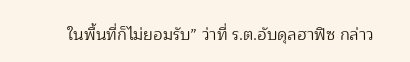ในพื้นที่ก็ไม่ยอมรับ” ว่าที่ ร.ต.อับดุลฮาฟิซ กล่าว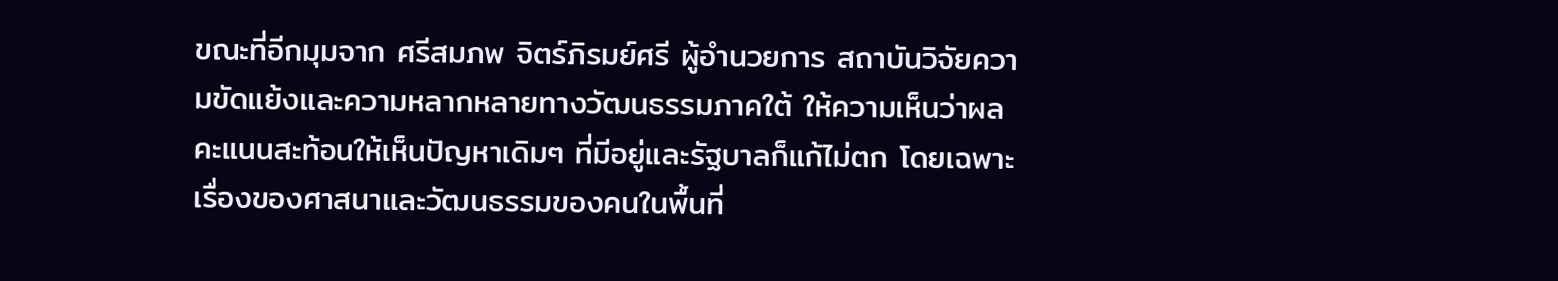ขณะที่อีกมุมจาก ศรีสมภพ จิตร์ภิรมย์ศรี ผู้อำนวยการ สถาบันวิจัยความขัดแย้งและความหลากหลายทางวัฒนธรรมภาคใต้ ให้ความเห็นว่าผลคะแนนสะท้อนให้เห็นปัญหาเดิมๆ ที่มีอยู่และรัฐบาลก็แก้ไม่ตก โดยเฉพาะเรื่องของศาสนาและวัฒนธรรมของคนในพื้นที่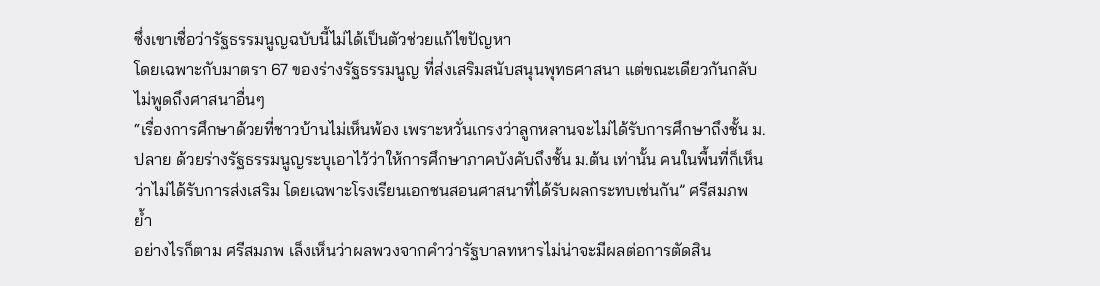ซึ่งเขาเชื่อว่ารัฐธรรมนูญฉบับนี้ไม่ได้เป็นตัวช่วยแก้ไขปัญหา
โดยเฉพาะกับมาตรา 67 ของร่างรัฐธรรมนูญ ที่ส่งเสริมสนับสนุนพุทธศาสนา แต่ขณะเดียวกันกลับไม่พูดถึงศาสนาอื่นๆ
“เรื่องการศึกษาด้วยที่ชาวบ้านไม่เห็นพ้อง เพราะหวั่นเกรงว่าลูกหลานจะไม่ได้รับการศึกษาถึงชั้น ม.ปลาย ด้วยร่างรัฐธรรมนูญระบุเอาไว้ว่าให้การศึกษาภาคบังคับถึงชั้น ม.ต้น เท่านั้น คนในพื้นที่ก็เห็นว่าไม่ได้รับการส่งเสริม โดยเฉพาะโรงเรียนเอกชนสอนศาสนาที่ได้รับผลกระทบเช่นกัน” ศรีสมภพ ย้ำ
อย่างไรก็ตาม ศรีสมภพ เล็งเห็นว่าผลพวงจากคำว่ารัฐบาลทหารไม่น่าจะมีผลต่อการตัดสิน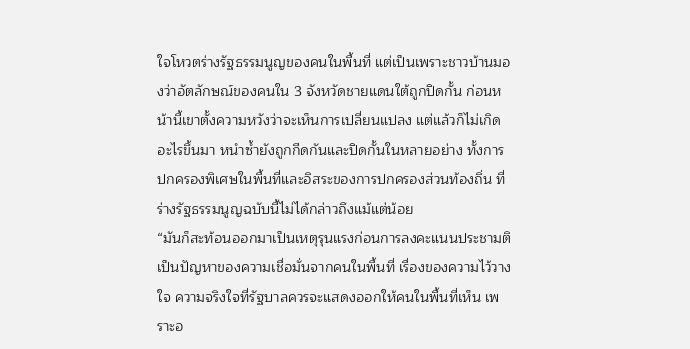ใจโหวตร่างรัฐธรรมนูญของคนในพื้นที่ แต่เป็นเพราะชาวบ้านมองว่าอัตลักษณ์ของคนใน 3 จังหวัดชายแดนใต้ถูกปิดกั้น ก่อนหน้านี้เขาตั้งความหวังว่าจะเห็นการเปลี่ยนแปลง แต่แล้วก็ไม่เกิดอะไรขึ้นมา หนำซ้ำยังถูกกีดกันและปิดกั้นในหลายอย่าง ทั้งการปกครองพิเศษในพื้นที่และอิสระของการปกครองส่วนท้องถิ่น ที่ร่างรัฐธรรมนูญฉบับนี้ไม่ได้กล่าวถึงแม้แต่น้อย
“มันก็สะท้อนออกมาเป็นเหตุรุนแรงก่อนการลงคะแนนประชามติ เป็นปัญหาของความเชื่อมั่นจากคนในพื้นที่ เรื่องของความไว้วางใจ ความจริงใจที่รัฐบาลควรจะแสดงออกให้คนในพื้นที่เห็น เพราะอ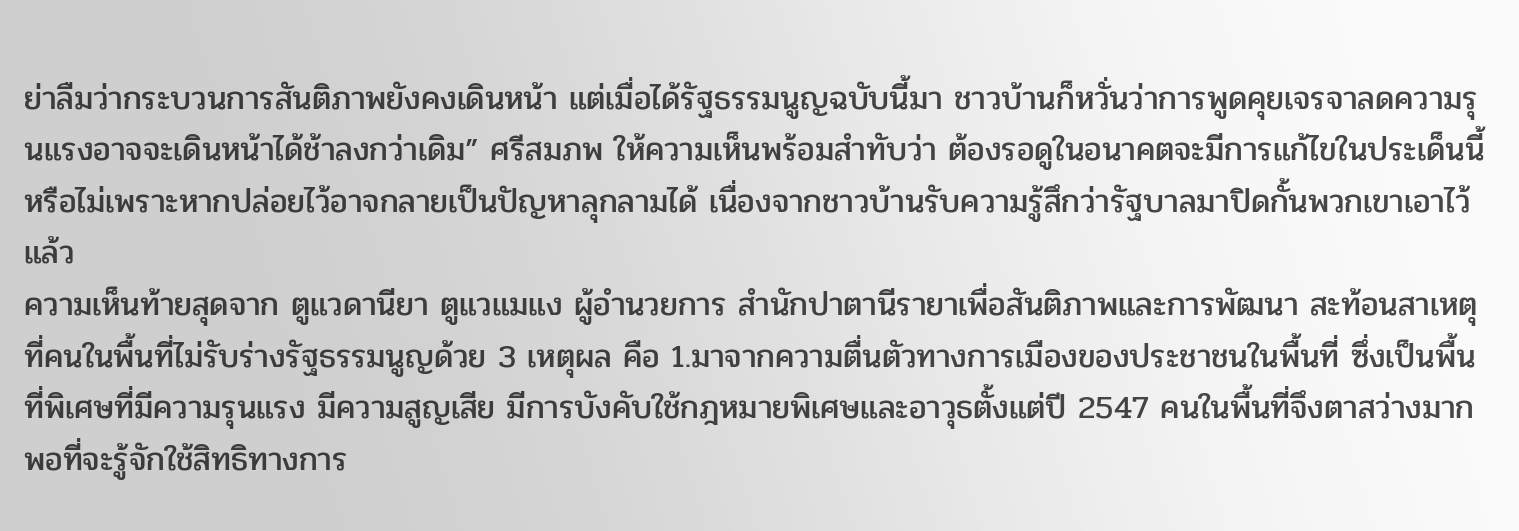ย่าลืมว่ากระบวนการสันติภาพยังคงเดินหน้า แต่เมื่อได้รัฐธรรมนูญฉบับนี้มา ชาวบ้านก็หวั่นว่าการพูดคุยเจรจาลดความรุนแรงอาจจะเดินหน้าได้ช้าลงกว่าเดิม” ศรีสมภพ ให้ความเห็นพร้อมสำทับว่า ต้องรอดูในอนาคตจะมีการแก้ไขในประเด็นนี้หรือไม่เพราะหากปล่อยไว้อาจกลายเป็นปัญหาลุกลามได้ เนื่องจากชาวบ้านรับความรู้สึกว่ารัฐบาลมาปิดกั้นพวกเขาเอาไว้แล้ว
ความเห็นท้ายสุดจาก ตูแวดานียา ตูแวแมแง ผู้อำนวยการ สำนักปาตานีรายาเพื่อสันติภาพและการพัฒนา สะท้อนสาเหตุที่คนในพื้นที่ไม่รับร่างรัฐธรรมนูญด้วย 3 เหตุผล คือ 1.มาจากความตื่นตัวทางการเมืองของประชาชนในพื้นที่ ซึ่งเป็นพื้นที่พิเศษที่มีความรุนแรง มีความสูญเสีย มีการบังคับใช้กฎหมายพิเศษและอาวุธตั้งแต่ปี 2547 คนในพื้นที่จึงตาสว่างมากพอที่จะรู้จักใช้สิทธิทางการ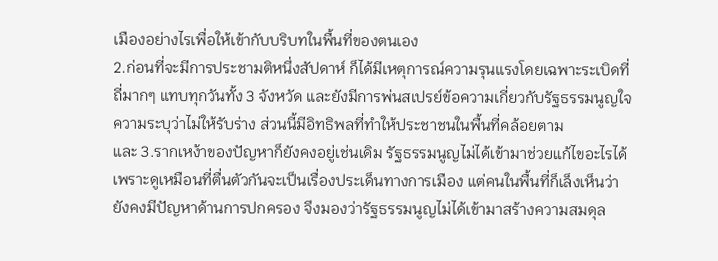เมืองอย่างไรเพื่อให้เข้ากับบริบทในพื้นที่ของตนเอง
2.ก่อนที่จะมีการประชามติหนึ่งสัปดาห์ ก็ได้มีเหตุการณ์ความรุนแรงโดยเฉพาะระเบิดที่ถี่มากๆ แทบทุกวันทั้ง 3 จังหวัด และยังมีการพ่นสเปรย์ข้อความเกี่ยวกับรัฐธรรมนูญใจความระบุว่าไม่ให้รับร่าง ส่วนนี้มีอิทธิพลที่ทำให้ประชาชนในพื้นที่คล้อยตาม
และ 3.รากเหง้าของปัญหาก็ยังคงอยู่เช่นเดิม รัฐธรรมนูญไม่ได้เข้ามาช่วยแก้ไขอะไรได้ เพราะดูเหมือนที่ตื่นตัวกันจะเป็นเรื่องประเด็นทางการเมือง แต่คนในพื้นที่ก็เล็งเห็นว่ายังคงมีปัญหาด้านการปกครอง จึงมองว่ารัฐธรรมนูญไม่ได้เข้ามาสร้างความสมดุล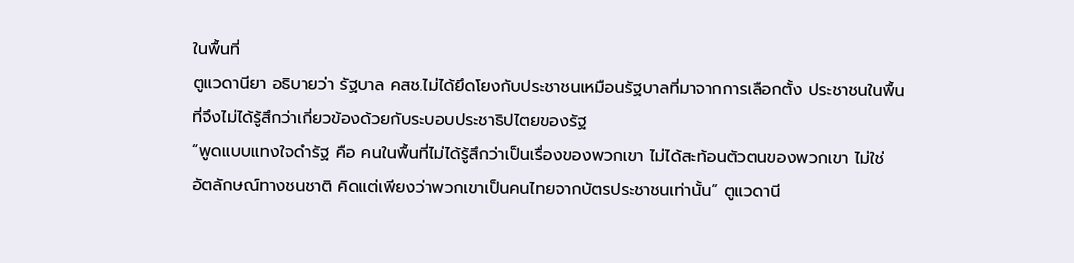ในพื้นที่
ตูแวดานียา อธิบายว่า รัฐบาล คสช.ไม่ได้ยึดโยงกับประชาชนเหมือนรัฐบาลที่มาจากการเลือกตั้ง ประชาชนในพื้นที่จึงไม่ได้รู้สึกว่าเกี่ยวข้องด้วยกับระบอบประชาธิปไตยของรัฐ
“พูดแบบแทงใจดำรัฐ คือ คนในพื้นที่ไม่ได้รู้สึกว่าเป็นเรื่องของพวกเขา ไม่ได้สะท้อนตัวตนของพวกเขา ไม่ใช่อัตลักษณ์ทางชนชาติ คิดแต่เพียงว่าพวกเขาเป็นคนไทยจากบัตรประชาชนเท่านั้น” ตูแวดานี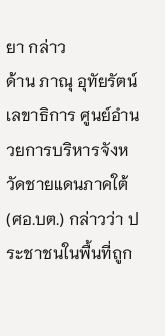ยา กล่าว
ด้าน ภาณุ อุทัยรัตน์ เลขาธิการ ศูนย์อำนวยการบริหารจังหวัดชายแดนภาคใต้ (ศอ.บต.) กล่าวว่า ประชาชนในพื้นที่ถูก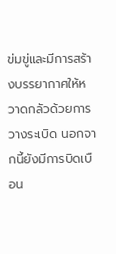ข่มขู่และมีการสร้างบรรยากาศให้หวาดกลัวด้วยการวางระเบิด นอกจากนี้ยังมีการบิดเบือน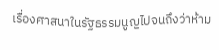เรื่องศาสนาในรัฐธรรมนูญไปจนถึงว่าห้าม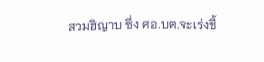สวมฮิญาบ ซึ่ง ศอ.บต.จะเร่งชี้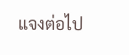แจงต่อไป